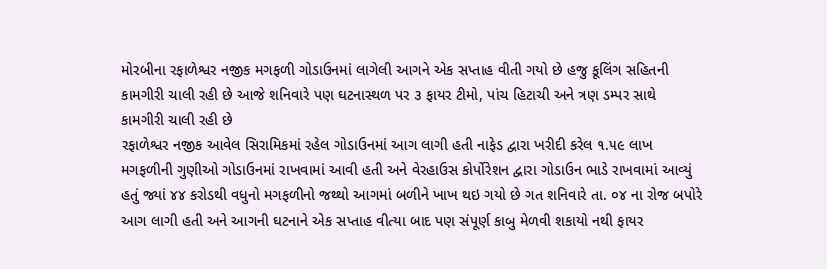મોરબીના રફાળેશ્વર નજીક મગફળી ગોડાઉનમાં લાગેલી આગને એક સપ્તાહ વીતી ગયો છે હજુ કૂલિંગ સહિતની કામગીરી ચાલી રહી છે આજે શનિવારે પણ ઘટનાસ્થળ પર ૩ ફાયર ટીમો, પાંચ હિટાચી અને ત્રણ ડમ્પર સાથે કામગીરી ચાલી રહી છે
રફાળેશ્વર નજીક આવેલ સિરામિકમાં રહેલ ગોડાઉનમાં આગ લાગી હતી નાફેડ દ્વારા ખરીદી કરેલ ૧.૫૯ લાખ મગફળીની ગુણીઓ ગોડાઉનમાં રાખવામાં આવી હતી અને વેરહાઉસ કોર્પોરેશન દ્વારા ગોડાઉન ભાડે રાખવામાં આવ્યું હતું જ્યાં ૪૪ કરોડથી વધુનો મગફળીનો જથ્થો આગમાં બળીને ખાખ થઇ ગયો છે ગત શનિવારે તા. ૦૪ ના રોજ બપોરે આગ લાગી હતી અને આગની ઘટનાને એક સપ્તાહ વીત્યા બાદ પણ સંપૂર્ણ કાબુ મેળવી શકાયો નથી ફાયર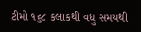ટીમો ૧૬૮ કલાકથી વધુ સમયથી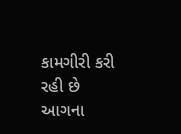કામગીરી કરી રહી છે આગના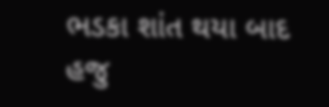ભડકા શાંત થયા બાદ હજુ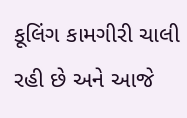કૂલિંગ કામગીરી ચાલી રહી છે અને આજે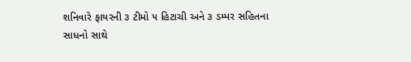શનિવારે ફાયરની ૩ ટીમો ૫ હિટાચી અને ૩ ડમ્પર સહિતના સાધનો સાથે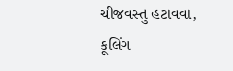ચીજવસ્તુ હટાવવા, કૂલિંગ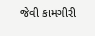જેવી કામગીરી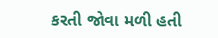કરતી જોવા મળી હતી